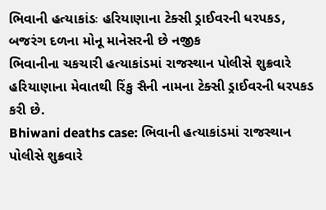ભિવાની હત્યાકાંડઃ હરિયાણાના ટેક્સી ડ્રાઈવરની ધરપકડ, બજરંગ દળના મોનૂ માનેસરની છે નજીક
ભિવાનીના ચકચારી હત્યાકાંડમાં રાજસ્થાન પોલીસે શુક્રવારે હરિયાણાના મેવાતથી રિંકુ સૈની નામના ટેક્સી ડ્રાઈવરની ધરપકડ કરી છે.
Bhiwani deaths case: ભિવાની હત્યાકાંડમાં રાજસ્થાન પોલીસે શુક્રવારે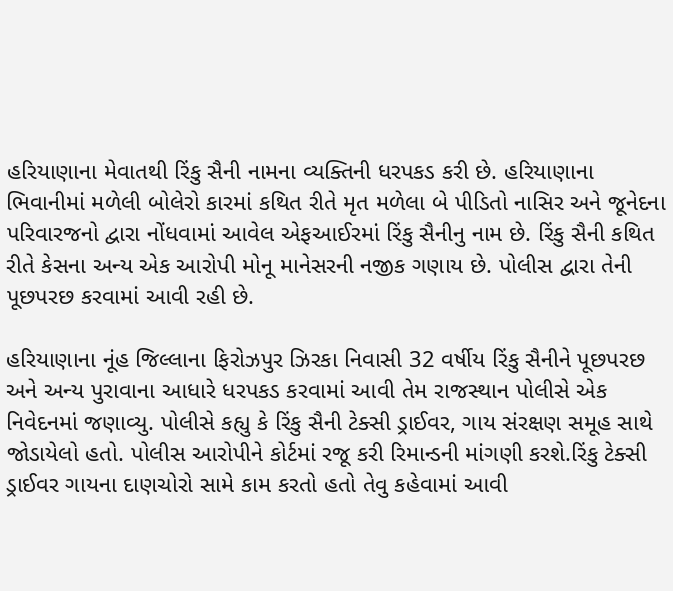હરિયાણાના મેવાતથી રિંકુ સૈની નામના વ્યક્તિની ધરપકડ કરી છે. હરિયાણાના ભિવાનીમાં મળેલી બોલેરો કારમાં કથિત રીતે મૃત મળેલા બે પીડિતો નાસિર અને જૂનેદના પરિવારજનો દ્વારા નોંધવામાં આવેલ એફઆઈરમાં રિંકુ સૈનીનુ નામ છે. રિંકુ સૈની કથિત રીતે કેસના અન્ય એક આરોપી મોનૂ માનેસરની નજીક ગણાય છે. પોલીસ દ્વારા તેની પૂછપરછ કરવામાં આવી રહી છે.

હરિયાણાના નૂંહ જિલ્લાના ફિરોઝપુર ઝિરકા નિવાસી 32 વર્ષીય રિંકુ સૈનીને પૂછપરછ અને અન્ય પુરાવાના આધારે ધરપકડ કરવામાં આવી તેમ રાજસ્થાન પોલીસે એક નિવેદનમાં જણાવ્યુ. પોલીસે કહ્યુ કે રિંકુ સૈની ટેક્સી ડ્રાઈવર, ગાય સંરક્ષણ સમૂહ સાથે જોડાયેલો હતો. પોલીસ આરોપીને કોર્ટમાં રજૂ કરી રિમાન્ડની માંગણી કરશે.રિંકુ ટેક્સી ડ્રાઈવર ગાયના દાણચોરો સામે કામ કરતો હતો તેવુ કહેવામાં આવી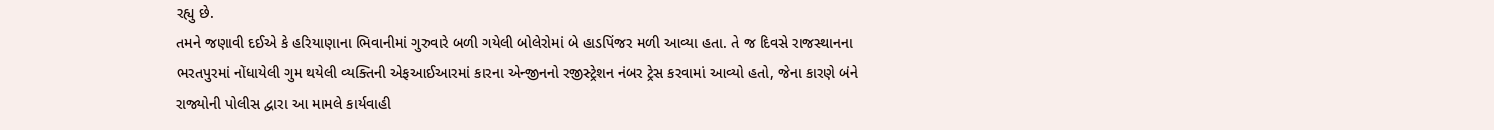રહ્યુ છે.
તમને જણાવી દઈએ કે હરિયાણાના ભિવાનીમાં ગુરુવારે બળી ગયેલી બોલેરોમાં બે હાડપિંજર મળી આવ્યા હતા. તે જ દિવસે રાજસ્થાનના ભરતપુરમાં નોંધાયેલી ગુમ થયેલી વ્યક્તિની એફઆઈઆરમાં કારના એન્જીનનો રજીસ્ટ્રેશન નંબર ટ્રેસ કરવામાં આવ્યો હતો, જેના કારણે બંને રાજ્યોની પોલીસ દ્વારા આ મામલે કાર્યવાહી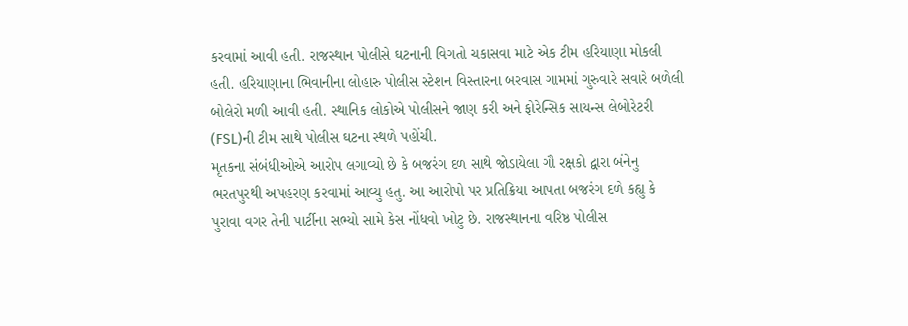કરવામાં આવી હતી. રાજસ્થાન પોલીસે ઘટનાની વિગતો ચકાસવા માટે એક ટીમ હરિયાણા મોકલી હતી. હરિયાણાના ભિવાનીના લોહારુ પોલીસ સ્ટેશન વિસ્તારના બરવાસ ગામમાં ગુરુવારે સવારે બળેલી બોલેરો મળી આવી હતી. સ્થાનિક લોકોએ પોલીસને જાણ કરી અને ફોરેન્સિક સાયન્સ લેબોરેટરી (FSL)ની ટીમ સાથે પોલીસ ઘટના સ્થળે પહોંચી.
મૃતકના સંબંધીઓએ આરોપ લગાવ્યો છે કે બજરંગ દળ સાથે જોડાયેલા ગૌ રક્ષકો દ્વારા બંનેનુ ભરતપુરથી અપહરણ કરવામાં આવ્યુ હતુ. આ આરોપો પર પ્રતિક્રિયા આપતા બજરંગ દળે કહ્યુ કે પુરાવા વગર તેની પાર્ટીના સભ્યો સામે કેસ નોંધવો ખોટુ છે. રાજસ્થાનના વરિષ્ઠ પોલીસ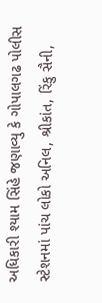અધિકારી શ્યામ સિંહે જણાવ્યુ કે ગોપાલગઢ પોલીસ સ્ટેશનમાં પાંચ લોકો અનિલ, શ્રીકાંત, રિંકુ સૈની,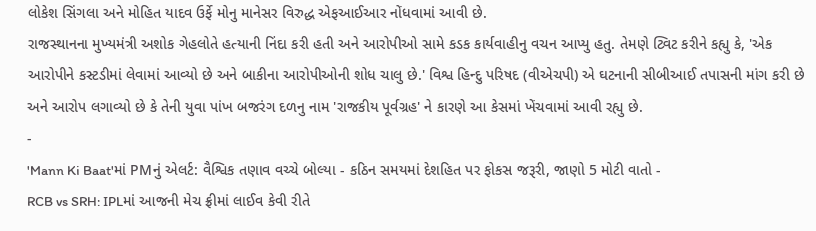લોકેશ સિંગલા અને મોહિત યાદવ ઉર્ફે મોનુ માનેસર વિરુદ્ધ એફઆઈઆર નોંધવામાં આવી છે.
રાજસ્થાનના મુખ્યમંત્રી અશોક ગેહલોતે હત્યાની નિંદા કરી હતી અને આરોપીઓ સામે કડક કાર્યવાહીનુ વચન આપ્યુ હતુ. તેમણે ટ્વિટ કરીને કહ્યુ કે, 'એક આરોપીને કસ્ટડીમાં લેવામાં આવ્યો છે અને બાકીના આરોપીઓની શોધ ચાલુ છે.' વિશ્વ હિન્દુ પરિષદ (વીએચપી) એ ઘટનાની સીબીઆઈ તપાસની માંગ કરી છે અને આરોપ લગાવ્યો છે કે તેની યુવા પાંખ બજરંગ દળનુ નામ 'રાજકીય પૂર્વગ્રહ' ને કારણે આ કેસમાં ખેંચવામાં આવી રહ્યુ છે.
-
'Mann Ki Baat'માં PMનું એલર્ટ: વૈશ્વિક તણાવ વચ્ચે બોલ્યા - કઠિન સમયમાં દેશહિત પર ફોકસ જરૂરી, જાણો 5 મોટી વાતો -
RCB vs SRH: IPLમાં આજની મેચ ફ્રીમાં લાઈવ કેવી રીતે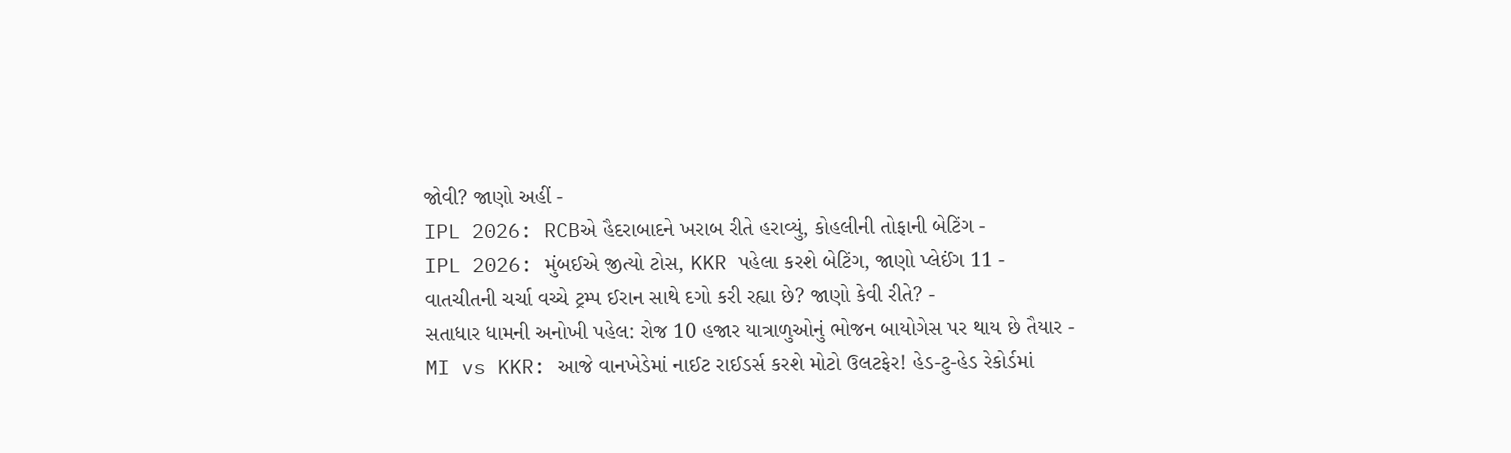જોવી? જાણો અહીં -
IPL 2026: RCBએ હૈદરાબાદને ખરાબ રીતે હરાવ્યું, કોહલીની તોફાની બેટિંગ -
IPL 2026: મુંબઈએ જીત્યો ટોસ, KKR પહેલા કરશે બેટિંગ, જાણો પ્લેઈંગ 11 -
વાતચીતની ચર્ચા વચ્ચે ટ્રમ્પ ઈરાન સાથે દગો કરી રહ્યા છે? જાણો કેવી રીતે? -
સતાધાર ધામની અનોખી પહેલ: રોજ 10 હજાર યાત્રાળુઓનું ભોજન બાયોગેસ પર થાય છે તૈયાર -
MI vs KKR: આજે વાનખેડેમાં નાઈટ રાઈડર્સ કરશે મોટો ઉલટફેર! હેડ-ટુ-હેડ રેકોર્ડમાં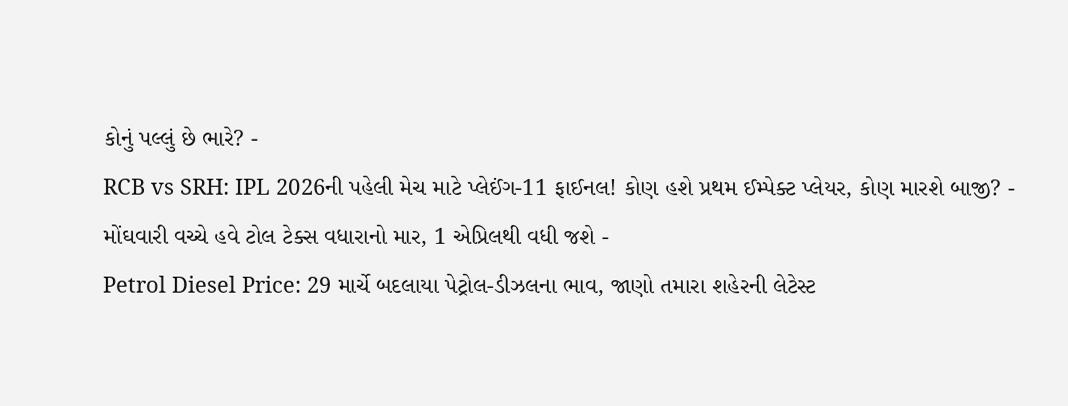કોનું પલ્લું છે ભારે? -
RCB vs SRH: IPL 2026ની પહેલી મેચ માટે પ્લેઈંગ-11 ફાઈનલ! કોણ હશે પ્રથમ ઈમ્પેક્ટ પ્લેયર, કોણ મારશે બાજી? -
મોંઘવારી વચ્ચે હવે ટોલ ટેક્સ વધારાનો માર, 1 એપ્રિલથી વધી જશે -
Petrol Diesel Price: 29 માર્ચે બદલાયા પેટ્રોલ-ડીઝલના ભાવ, જાણો તમારા શહેરની લેટેસ્ટ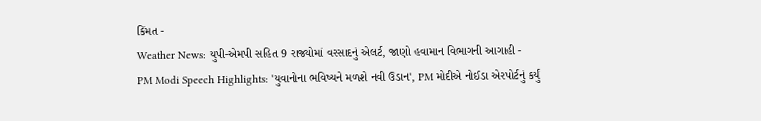કિંમત -
Weather News: યુપી-એમપી સહિત 9 રાજ્યોમાં વરસાદનું એલર્ટ, જાણો હવામાન વિભાગની આગાહી -
PM Modi Speech Highlights: 'યુવાનોના ભવિષ્યને મળશે નવી ઉડાન', PM મોદીએ નોઈડા એરપોર્ટનું કર્યું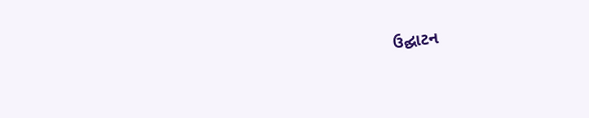ઉદ્ઘાટન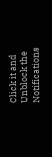Click it and Unblock the Notifications